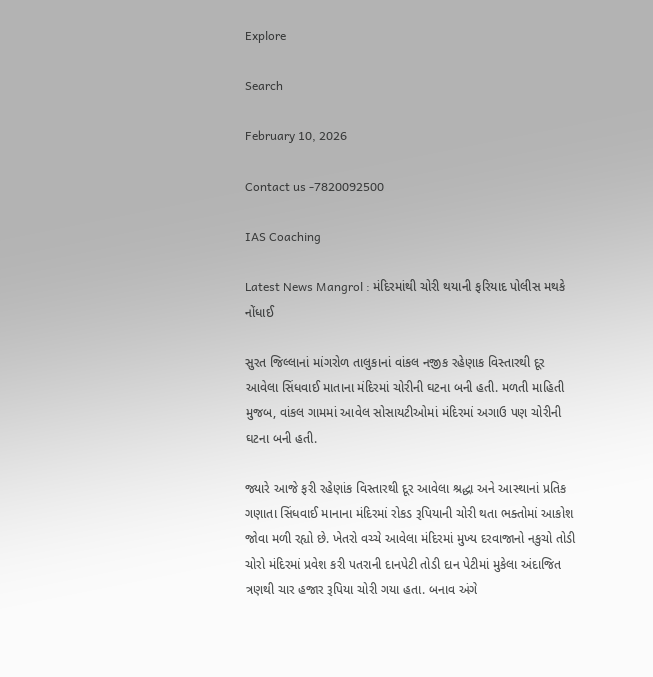Explore

Search

February 10, 2026

Contact us -7820092500

IAS Coaching

Latest News Mangrol : મંદિરમાંથી ચોરી થયાની ફરિયાદ પોલીસ મથકે નોંધાઈ

સુરત જિલ્લાનાં માંગરોળ તાલુકાનાં વાંકલ નજીક રહેણાક વિસ્તારથી દૂર આવેલા સિંધવાઈ માતાના મંદિરમાં ચોરીની ઘટના બની હતી. મળતી માહિતી મુજબ, વાંકલ ગામમાં આવેલ સોસાયટીઓમાં મંદિરમાં અગાઉ પણ ચોરીની ઘટના બની હતી.

જ્યારે આજે ફરી રહેણાંક વિસ્તારથી દૂર આવેલા શ્રદ્ધા અને આસ્થાનાં પ્રતિક ગણાતા સિંધવાઈ માનાના મંદિરમાં રોકડ રૂપિયાની ચોરી થતા ભક્તોમાં આકોશ જોવા મળી રહ્યો છે. ખેતરો વચ્ચે આવેલા મંદિરમાં મુખ્ય દરવાજાનો નકુચો તોડી ચોરો મંદિરમાં પ્રવેશ કરી પતરાની દાનપેટી તોડી દાન પેટીમાં મુકેલા અંદાજિત ત્રણથી ચાર હજાર રૂપિયા ચોરી ગયા હતા. બનાવ અંગે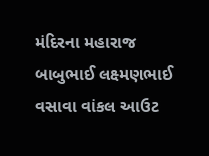મંદિરના મહારાજ બાબુભાઈ લક્ષ્મણભાઈ વસાવા વાંકલ આઉટ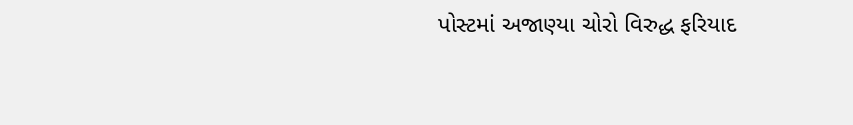પોસ્ટમાં અજાણ્યા ચોરો વિરુદ્ધ ફરિયાદ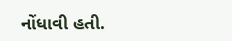નોંધાવી હતી.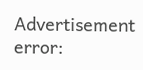Advertisement
error: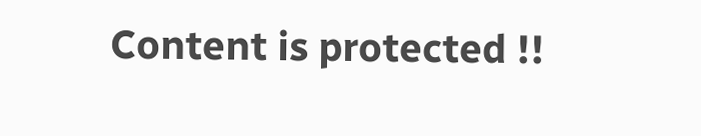Content is protected !!